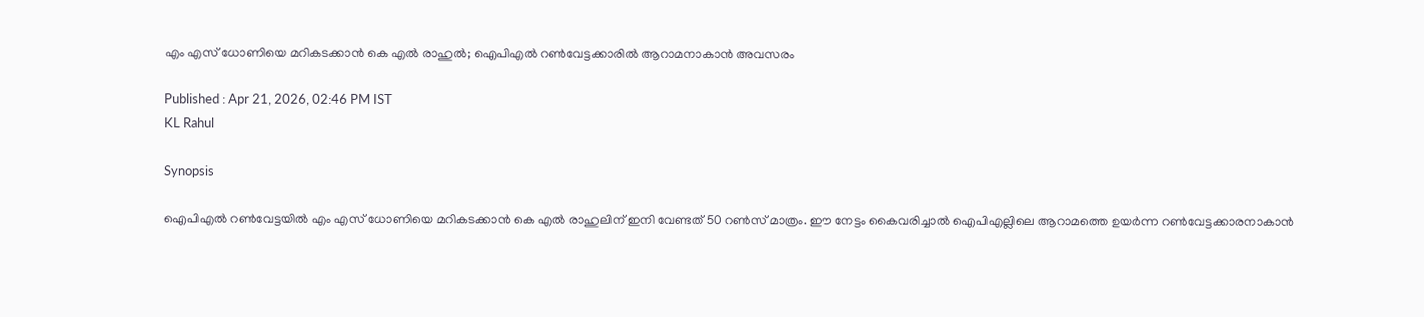എം എസ് ധോണിയെ മറികടക്കാന്‍ കെ എല്‍ രാഹുല്‍; ഐപിഎല്‍ റണ്‍വേട്ടക്കാരില്‍ ആറാമനാകാന്‍ അവസരം

Published : Apr 21, 2026, 02:46 PM IST
KL Rahul

Synopsis

ഐപിഎല്‍ റണ്‍വേട്ടയില്‍ എം എസ് ധോണിയെ മറികടക്കാന്‍ കെ എല്‍ രാഹുലിന് ഇനി വേണ്ടത് 50 റണ്‍സ് മാത്രം. ഈ നേട്ടം കൈവരിച്ചാല്‍ ഐപിഎല്ലിലെ ആറാമത്തെ ഉയര്‍ന്ന റണ്‍വേട്ടക്കാരനാകാന്‍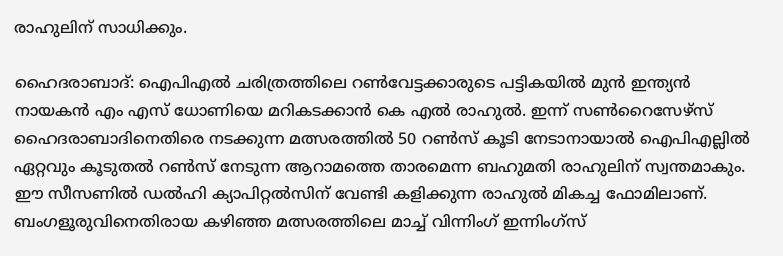രാഹുലിന് സാധിക്കും.

ഹൈദരാബാദ്: ഐപിഎല്‍ ചരിത്രത്തിലെ റണ്‍വേട്ടക്കാരുടെ പട്ടികയില്‍ മുന്‍ ഇന്ത്യന്‍ നായകന്‍ എം എസ് ധോണിയെ മറികടക്കാന്‍ കെ എല്‍ രാഹുല്‍. ഇന്ന് സണ്‍റൈസേഴ്‌സ് ഹൈദരാബാദിനെതിരെ നടക്കുന്ന മത്സരത്തില്‍ 50 റണ്‍സ് കൂടി നേടാനായാല്‍ ഐപിഎല്ലില്‍ ഏറ്റവും കൂടുതല്‍ റണ്‍സ് നേടുന്ന ആറാമത്തെ താരമെന്ന ബഹുമതി രാഹുലിന് സ്വന്തമാകും. ഈ സീസണില്‍ ഡല്‍ഹി ക്യാപിറ്റല്‍സിന് വേണ്ടി കളിക്കുന്ന രാഹുല്‍ മികച്ച ഫോമിലാണ്. ബംഗളൂരുവിനെതിരായ കഴിഞ്ഞ മത്സരത്തിലെ മാച്ച് വിന്നിംഗ് ഇന്നിംഗ്സ്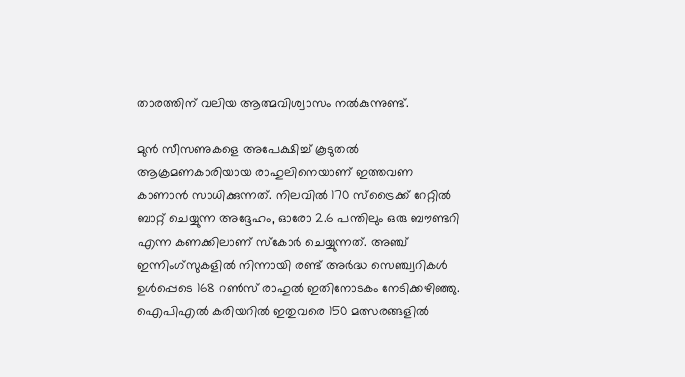താരത്തിന് വലിയ ആത്മവിശ്വാസം നല്‍കുന്നുണ്ട്.

മുന്‍ സീസണുകളെ അപേക്ഷിച്ച് കൂടുതല്‍ ആക്രമണകാരിയായ രാഹുലിനെയാണ് ഇത്തവണ കാണാന്‍ സാധിക്കുന്നത്. നിലവില്‍ 170 സ്‌ട്രൈക്ക് റേറ്റില്‍ ബാറ്റ് ചെയ്യുന്ന അദ്ദേഹം, ഓരോ 2.6 പന്തിലും ഒരു ബൗണ്ടറി എന്ന കണക്കിലാണ് സ്‌കോര്‍ ചെയ്യുന്നത്. അഞ്ച് ഇന്നിംഗ്സുകളില്‍ നിന്നായി രണ്ട് അര്‍ദ്ധ സെഞ്ച്വറികള്‍ ഉള്‍പ്പെടെ 168 റണ്‍സ് രാഹുല്‍ ഇതിനോടകം നേടിക്കഴിഞ്ഞു. ഐപിഎല്‍ കരിയറില്‍ ഇതുവരെ 150 മത്സരങ്ങളില്‍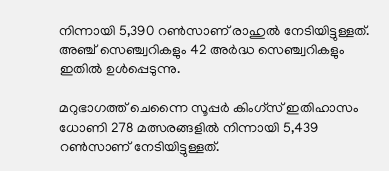നിന്നായി 5,390 റണ്‍സാണ് രാഹുല്‍ നേടിയിട്ടുള്ളത്. അഞ്ച് സെഞ്ച്വറികളും 42 അര്‍ദ്ധ സെഞ്ച്വറികളും ഇതില്‍ ഉള്‍പ്പെടുന്നു.

മറുഭാഗത്ത് ചെന്നൈ സൂപ്പര്‍ കിംഗ്സ് ഇതിഹാസം ധോണി 278 മത്സരങ്ങളില്‍ നിന്നായി 5,439 റണ്‍സാണ് നേടിയിട്ടുള്ളത്.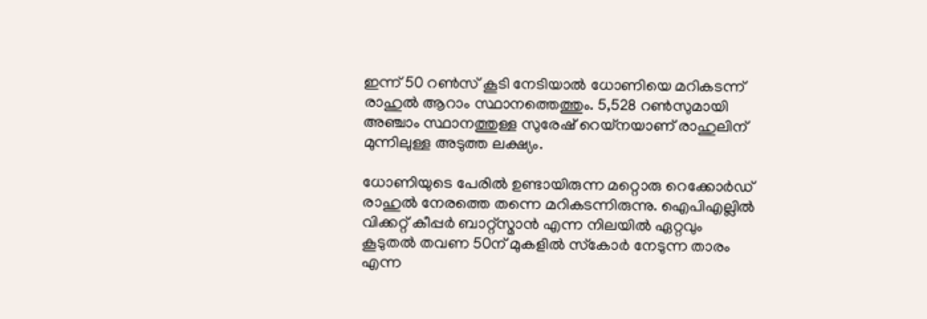ഇന്ന് 50 റണ്‍സ് കൂടി നേടിയാല്‍ ധോണിയെ മറികടന്ന് രാഹുല്‍ ആറാം സ്ഥാനത്തെത്തും. 5,528 റണ്‍സുമായി അഞ്ചാം സ്ഥാനത്തുള്ള സുരേഷ് റെയ്നയാണ് രാഹുലിന് മുന്നിലുള്ള അടുത്ത ലക്ഷ്യം.

ധോണിയുടെ പേരില്‍ ഉണ്ടായിരുന്ന മറ്റൊരു റെക്കോര്‍ഡ് രാഹുല്‍ നേരത്തെ തന്നെ മറികടന്നിരുന്നു. ഐപിഎല്ലില്‍ വിക്കറ്റ് കീപ്പര്‍ ബാറ്റ്സ്മാന്‍ എന്ന നിലയില്‍ ഏറ്റവും കൂടുതല്‍ തവണ 50ന് മുകളില്‍ സ്‌കോര്‍ നേടുന്ന താരം എന്ന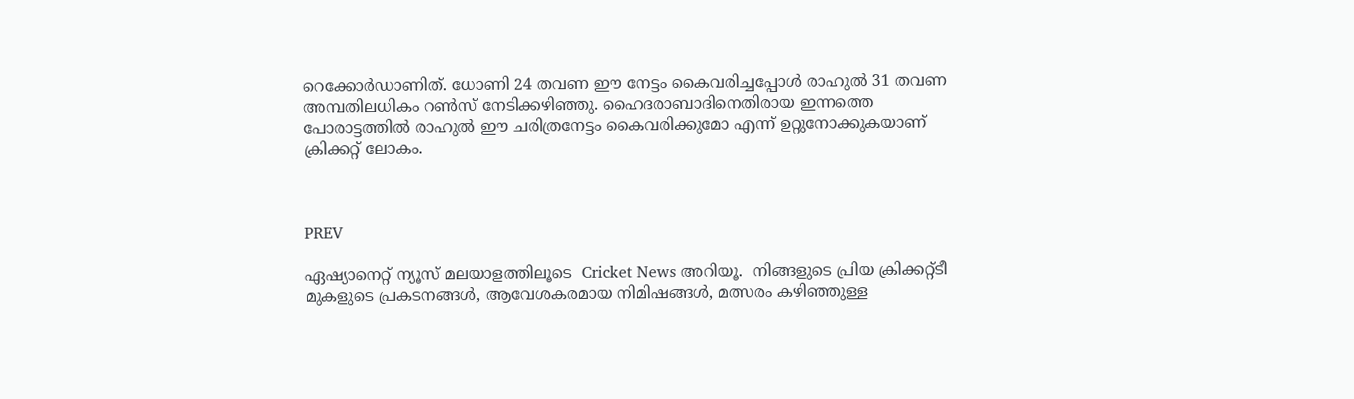റെക്കോര്‍ഡാണിത്. ധോണി 24 തവണ ഈ നേട്ടം കൈവരിച്ചപ്പോള്‍ രാഹുല്‍ 31 തവണ അമ്പതിലധികം റണ്‍സ് നേടിക്കഴിഞ്ഞു. ഹൈദരാബാദിനെതിരായ ഇന്നത്തെ പോരാട്ടത്തില്‍ രാഹുല്‍ ഈ ചരിത്രനേട്ടം കൈവരിക്കുമോ എന്ന് ഉറ്റുനോക്കുകയാണ് ക്രിക്കറ്റ് ലോകം.



PREV

ഏഷ്യാനെറ്റ് ന്യൂസ് മലയാളത്തിലൂടെ  Cricket News അറിയൂ.  നിങ്ങളുടെ പ്രിയ ക്രിക്കറ്റ്ടീ മുകളുടെ പ്രകടനങ്ങൾ, ആവേശകരമായ നിമിഷങ്ങൾ, മത്സരം കഴിഞ്ഞുള്ള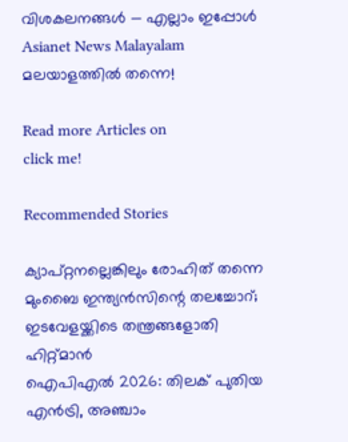വിശകലനങ്ങൾ — എല്ലാം ഇപ്പോൾ Asianet News Malayalam മലയാളത്തിൽ തന്നെ!

Read more Articles on
click me!

Recommended Stories

ക്യാപ്റ്റനല്ലെങ്കിലും രോഹിത് തന്നെ മുംബൈ ഇന്ത്യന്‍സിന്റെ തലച്ചോറ്; ഇടവേളയ്ക്കിടെ തന്ത്രങ്ങളോതി ഹിറ്റ്മാന്‍
ഐപിഎല്‍ 2026: തിലക് പുതിയ എൻട്രി, അഞ്ചാം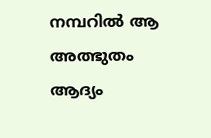നമ്പറില്‍ ആ അത്ഭുതം ആദ്യം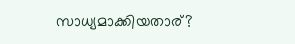സാധ്യമാക്കിയതാര്?